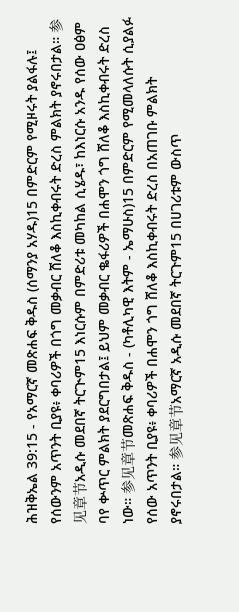ሕዝቅኤል 39:15 - የአማርኛ መጽሐፍ ቅዱስ (ሰማንያ አሃዱ)15 በምድርም የሚዞሩት ያልፋሉ፤ የሰውንም አጥንት ቢያዩ፥ ቀባሪዎች በጎግ መቃብር ሸለቆ እስኪቀብሩት ድረስ ምልክት ያኖሩበታል። 参见章节አዲሱ መደበኛ ትርጒም15 እነርሱም በምድሪቱ መካከል ሲሄዱ፣ ከእነርሱ አንዱ የሰው ዐፅም ባየ ቍጥር ምልክት ያደርግበታል፤ ይህም መቃብር ቈፋሪዎች በሐሞን ጎግ ሸለቆ እስኪቀብሩት ድረስ ነው። 参见章节መጽሐፍ ቅዱስ - (ካቶሊካዊ እትም - ኤማሁስ)15 በምድርም የሚመላለሱት ሲያልፉ የሰው አጥንት ቢያዩ፥ ቀባሪዎች በሐሞን ጎግ ሸለቆ እስኪቀብሩት ድረስ በአጠገቡ ምልክት ያኖሩበታል። 参见章节አማርኛ አዲሱ መደበኛ ትርጉም15 በሀገሪቱም ውስጥ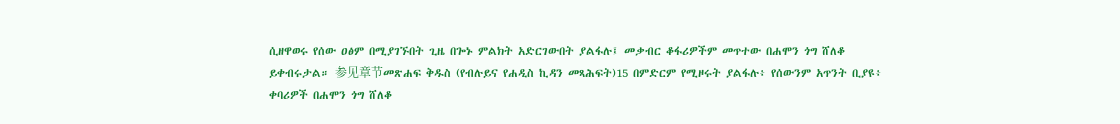ሲዘዋወሩ የሰው ዐፅም በሚያገኙበት ጊዜ በጐኑ ምልክት አድርገውበት ያልፋሉ፤ መቃብር ቆፋሪዎችም መጥተው በሐሞን ጎግ ሸለቆ ይቀብሩታል። 参见章节መጽሐፍ ቅዱስ (የብሉይና የሐዲስ ኪዳን መጻሕፍት)15 በምድርም የሚዞሩት ያልፋሉ፥ የሰውንም አጥንት ቢያዩ፥ ቀባሪዎች በሐሞን ጎግ ሸለቆ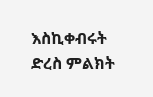እስኪቀብሩት ድረስ ምልክት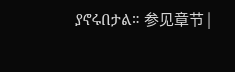ያኖሩበታል። 参见章节 |